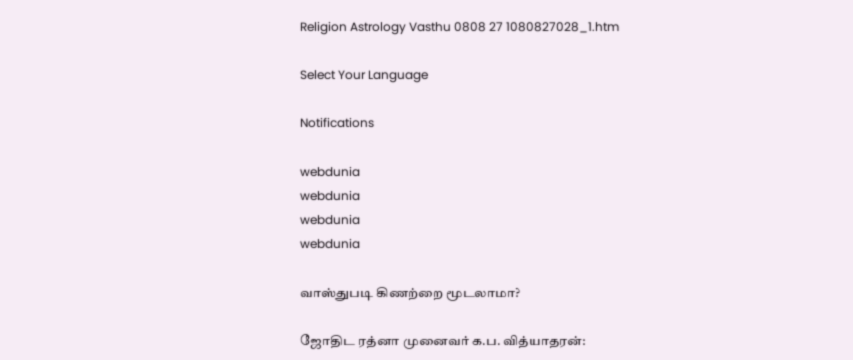Religion Astrology Vasthu 0808 27 1080827028_1.htm

Select Your Language

Notifications

webdunia
webdunia
webdunia
webdunia

வாஸ்துபடி கிணற்றை மூடலாமா?

ஜோதிட ரத்னா முனைவர் க.ப. வித்யாதரன்: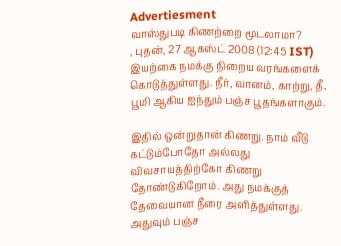Advertiesment
வாஸ்துபடி கிணற்றை மூடலாமா?
, புதன், 27 ஆகஸ்ட் 2008 (12:45 IST)
இயற்கை நமக்கு நிறைய வரங்களைக் கொடுத்துள்ளது. நீர், வானம், காற்று, தீ, பூமி ஆகிய ஐந்தும் பஞ்ச பூதங்களாகும்.

இதில் ஒன்றுதான் கிணறு. நாம் வீடு கட்டும்போதோ அல்லது விவசாயத்திற்கோ கிணறு தோண்டுகிறோம். அது நமக்குத் தேவையான நீரை அளித்துள்ளது. அதுவும் பஞ்ச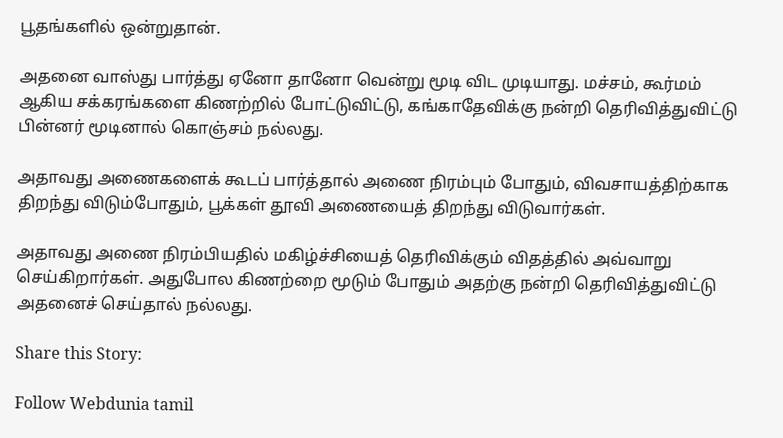பூதங்களில் ஒன்றுதான்.

அதனை வாஸ்து பார்த்து ஏனோ தானோ வென்று மூடி விட முடியாது. மச்சம், கூர்மம் ஆகிய சக்கரங்களை கிணற்றில் போட்டுவிட்டு, கங்காதேவிக்கு நன்றி தெரிவித்துவிட்டு பின்னர் மூடினால் கொஞ்சம் நல்லது.

அதாவது அணைகளைக் கூடப் பார்த்தால் அணை நிரம்பும் போதும், விவசாயத்திற்காக திறந்து விடும்போதும், பூக்கள் தூவி அணையைத் திறந்து விடுவார்கள்.

அதாவது அணை நிரம்பியதில் மகிழ்ச்சியைத் தெரிவிக்கும் விதத்தில் அவ்வாறு செய்கிறார்கள். அதுபோல கிணற்றை மூடும் போதும் அதற்கு நன்றி தெரிவித்துவிட்டு அதனைச் செய்தால் நல்லது.

Share this Story:

Follow Webdunia tamil